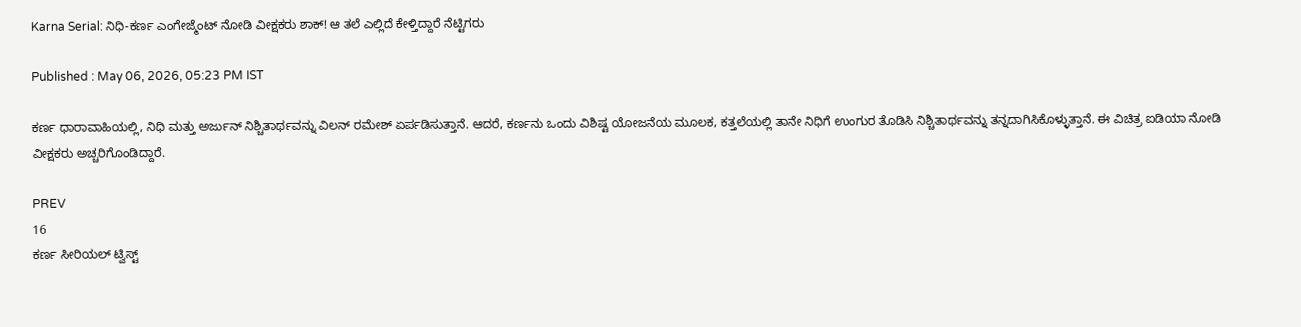Karna Serial: ನಿಧಿ-ಕರ್ಣ ಎಂಗೇಜ್ಮೆಂಟ್ ನೋಡಿ ವೀಕ್ಷಕರು ಶಾಕ್! ಆ ತಲೆ ಎಲ್ಲಿದೆ ಕೇಳ್ತಿದ್ದಾರೆ ನೆಟ್ಟಿಗರು

Published : May 06, 2026, 05:23 PM IST

ಕರ್ಣ ಧಾರಾವಾಹಿಯಲ್ಲಿ, ನಿಧಿ ಮತ್ತು ಅರ್ಜುನ್ ನಿಶ್ಚಿತಾರ್ಥವನ್ನು ವಿಲನ್ ರಮೇಶ್ ಏರ್ಪಡಿಸುತ್ತಾನೆ. ಆದರೆ, ಕರ್ಣನು ಒಂದು ವಿಶಿಷ್ಟ ಯೋಜನೆಯ ಮೂಲಕ, ಕತ್ತಲೆಯಲ್ಲಿ ತಾನೇ ನಿಧಿಗೆ ಉಂಗುರ ತೊಡಿಸಿ ನಿಶ್ಚಿತಾರ್ಥವನ್ನು ತನ್ನದಾಗಿಸಿಕೊಳ್ಳುತ್ತಾನೆ. ಈ ವಿಚಿತ್ರ ಐಡಿಯಾ ನೋಡಿ ವೀಕ್ಷಕರು ಅಚ್ಚರಿಗೊಂಡಿದ್ದಾರೆ.

PREV
16
ಕರ್ಣ ಸೀರಿಯಲ್ ಟ್ವಿಸ್ಟ್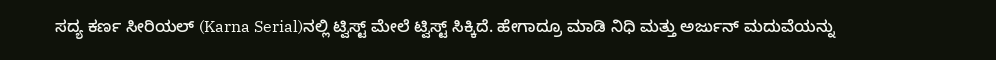ಸದ್ಯ ಕರ್ಣ ಸೀರಿಯಲ್ (Karna Serial)ನಲ್ಲಿ ಟ್ವಿಸ್ಟ್ ಮೇಲೆ ಟ್ವಿಸ್ಟ್ ಸಿಕ್ಕಿದೆ. ಹೇಗಾದ್ರೂ ಮಾಡಿ ನಿಧಿ ಮತ್ತು ಅರ್ಜುನ್ ಮದುವೆಯನ್ನು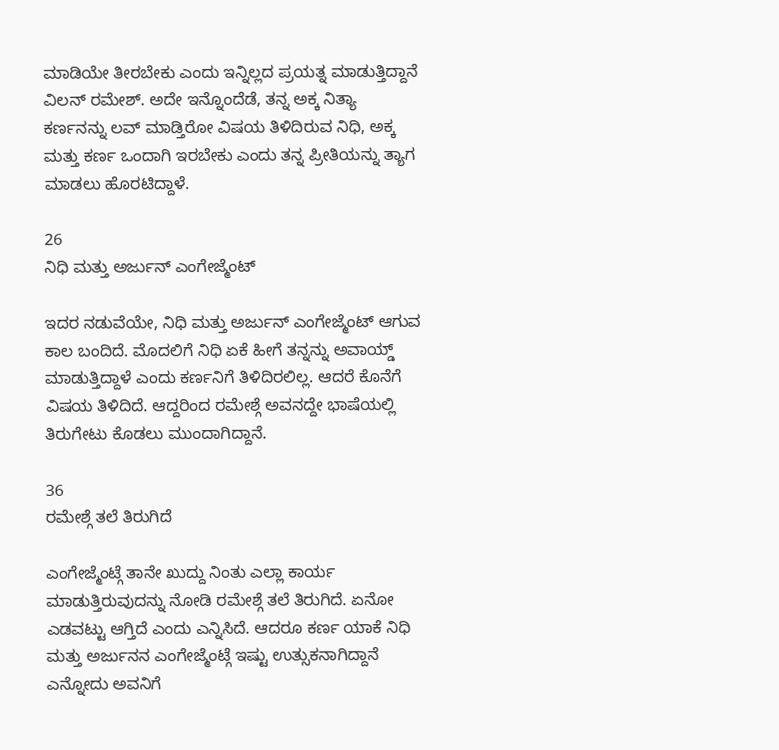ಮಾಡಿಯೇ ತೀರಬೇಕು ಎಂದು ಇನ್ನಿಲ್ಲದ ಪ್ರಯತ್ನ ಮಾಡುತ್ತಿದ್ದಾನೆ ವಿಲನ್ ರಮೇಶ್. ಅದೇ ಇನ್ನೊಂದೆಡೆ, ತನ್ನ ಅಕ್ಕ ನಿತ್ಯಾ ಕರ್ಣನನ್ನು ಲವ್ ಮಾಡ್ತಿರೋ ವಿಷಯ ತಿಳಿದಿರುವ ನಿಧಿ, ಅಕ್ಕ ಮತ್ತು ಕರ್ಣ ಒಂದಾಗಿ ಇರಬೇಕು ಎಂದು ತನ್ನ ಪ್ರೀತಿಯನ್ನು ತ್ಯಾಗ ಮಾಡಲು ಹೊರಟಿದ್ದಾಳೆ.

26
ನಿಧಿ ಮತ್ತು ಅರ್ಜುನ್ ಎಂಗೇಜ್ಮೆಂಟ್

ಇದರ ನಡುವೆಯೇ, ನಿಧಿ ಮತ್ತು ಅರ್ಜುನ್ ಎಂಗೇಜ್ಮೆಂಟ್ ಆಗುವ ಕಾಲ ಬಂದಿದೆ. ಮೊದಲಿಗೆ ನಿಧಿ ಏಕೆ ಹೀಗೆ ತನ್ನನ್ನು ಅವಾಯ್ಡ್ ಮಾಡುತ್ತಿದ್ದಾಳೆ ಎಂದು ಕರ್ಣನಿಗೆ ತಿಳಿದಿರಲಿಲ್ಲ. ಆದರೆ ಕೊನೆಗೆ ವಿಷಯ ತಿಳಿದಿದೆ. ಆದ್ದರಿಂದ ರಮೇಶ್ಗೆ ಅವನದ್ದೇ ಭಾಷೆಯಲ್ಲಿ ತಿರುಗೇಟು ಕೊಡಲು ಮುಂದಾಗಿದ್ದಾನೆ.

36
ರಮೇಶ್ಗೆ ತಲೆ ತಿರುಗಿದೆ

ಎಂಗೇಜ್ಮೆಂಟ್ಗೆ ತಾನೇ ಖುದ್ದು ನಿಂತು ಎಲ್ಲಾ ಕಾರ್ಯ ಮಾಡುತ್ತಿರುವುದನ್ನು ನೋಡಿ ರಮೇಶ್ಗೆ ತಲೆ ತಿರುಗಿದೆ. ಏನೋ ಎಡವಟ್ಟು ಆಗ್ತಿದೆ ಎಂದು ಎನ್ನಿಸಿದೆ. ಆದರೂ ಕರ್ಣ ಯಾಕೆ ನಿಧಿ ಮತ್ತು ಅರ್ಜುನನ ಎಂಗೇಜ್ಮೆಂಟ್ಗೆ ಇಷ್ಟು ಉತ್ಸುಕನಾಗಿದ್ದಾನೆ ಎನ್ನೋದು ಅವನಿಗೆ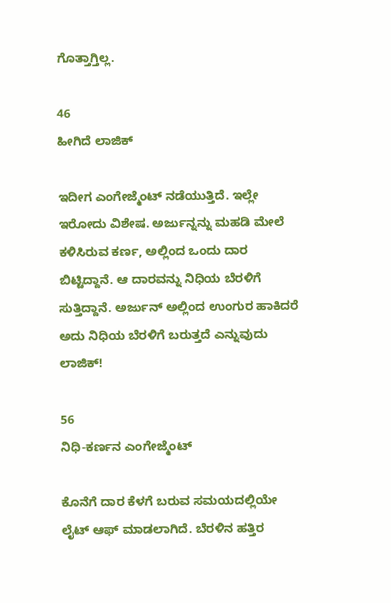ಗೊತ್ತಾಗ್ತಿಲ್ಲ.

46
ಹೀಗಿದೆ ಲಾಜಿಕ್

ಇದೀಗ ಎಂಗೇಜ್ಮೆಂಟ್ ನಡೆಯುತ್ತಿದೆ. ಇಲ್ಲೇ ಇರೋದು ವಿಶೇಷ. ಅರ್ಜುನ್ನನ್ನು ಮಹಡಿ ಮೇಲೆ ಕಳಿಸಿರುವ ಕರ್ಣ, ಅಲ್ಲಿಂದ ಒಂದು ದಾರ ಬಿಟ್ಟಿದ್ದಾನೆ. ಆ ದಾರವನ್ನು ನಿಧಿಯ ಬೆರಳಿಗೆ ಸುತ್ತಿದ್ದಾನೆ. ಅರ್ಜುನ್ ಅಲ್ಲಿಂದ ಉಂಗುರ ಹಾಕಿದರೆ ಅದು ನಿಧಿಯ ಬೆರಳಿಗೆ ಬರುತ್ತದೆ ಎನ್ನುವುದು ಲಾಜಿಕ್!

56
ನಿಧಿ-ಕರ್ಣನ ಎಂಗೇಜ್ಮೆಂಟ್

ಕೊನೆಗೆ ದಾರ ಕೆಳಗೆ ಬರುವ ಸಮಯದಲ್ಲಿಯೇ ಲೈಟ್ ಆಫ್ ಮಾಡಲಾಗಿದೆ. ಬೆರಳಿನ ಹತ್ತಿರ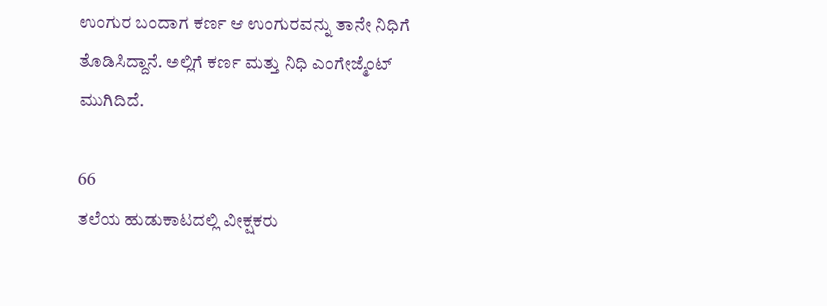ಉಂಗುರ ಬಂದಾಗ ಕರ್ಣ ಆ ಉಂಗುರವನ್ನು ತಾನೇ ನಿಧಿಗೆ ತೊಡಿಸಿದ್ದಾನೆ. ಅಲ್ಲಿಗೆ ಕರ್ಣ ಮತ್ತು ನಿಧಿ ಎಂಗೇಜ್ಮೆಂಟ್ ಮುಗಿದಿದೆ.

66
ತಲೆಯ ಹುಡುಕಾಟದಲ್ಲಿ ವೀಕ್ಷಕರು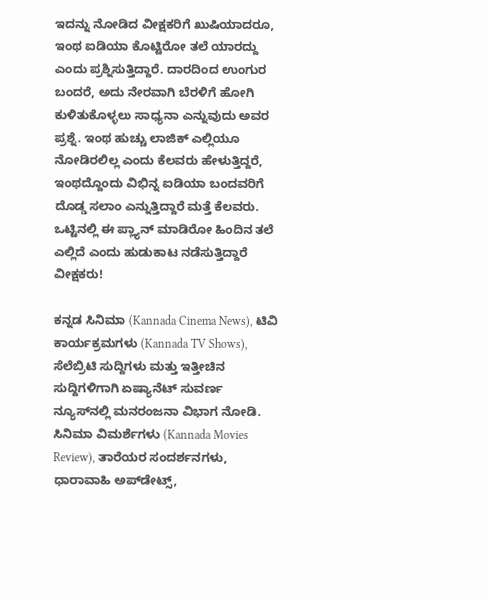ಇದನ್ನು ನೋಡಿದ ವೀಕ್ಷಕರಿಗೆ ಖುಷಿಯಾದರೂ, ಇಂಥ ಐಡಿಯಾ ಕೊಟ್ಟಿರೋ ತಲೆ ಯಾರದ್ದು ಎಂದು ಪ್ರಶ್ನಿಸುತ್ತಿದ್ದಾರೆ. ದಾರದಿಂದ ಉಂಗುರ ಬಂದರೆ, ಅದು ನೇರವಾಗಿ ಬೆರಳಿಗೆ ಹೋಗಿ ಕುಳಿತುಕೊಳ್ಳಲು ಸಾಧ್ಯನಾ ಎನ್ನುವುದು ಅವರ ಪ್ರಶ್ನೆ. ಇಂಥ ಹುಚ್ಚು ಲಾಜಿಕ್ ಎಲ್ಲಿಯೂ ನೋಡಿರಲಿಲ್ಲ ಎಂದು ಕೆಲವರು ಹೇಳುತ್ತಿದ್ದರೆ, ಇಂಥದ್ದೊಂದು ವಿಭಿನ್ನ ಐಡಿಯಾ ಬಂದವರಿಗೆ ದೊಡ್ಡ ಸಲಾಂ ಎನ್ನುತ್ತಿದ್ದಾರೆ ಮತ್ತೆ ಕೆಲವರು. ಒಟ್ಟಿನಲ್ಲಿ ಈ ಪ್ಲ್ಯಾನ್ ಮಾಡಿರೋ ಹಿಂದಿನ ತಲೆ ಎಲ್ಲಿದೆ ಎಂದು ಹುಡುಕಾಟ ನಡೆಸುತ್ತಿದ್ದಾರೆ ವೀಕ್ಷಕರು!

ಕನ್ನಡ ಸಿನಿಮಾ (Kannada Cinema News), ಟಿವಿ ಕಾರ್ಯಕ್ರಮಗಳು (Kannada TV Shows), ಸೆಲೆಬ್ರಿಟಿ ಸುದ್ದಿಗಳು ಮತ್ತು ಇತ್ತೀಚಿನ ಸುದ್ದಿಗಳಿಗಾಗಿ ಏಷ್ಯಾನೆಟ್ ಸುವರ್ಣ ನ್ಯೂಸ್‌ನಲ್ಲಿ ಮನರಂಜನಾ ವಿಭಾಗ ನೋಡಿ. ಸಿನಿಮಾ ವಿಮರ್ಶೆಗಳು (Kannada Movies Review), ತಾರೆಯರ ಸಂದರ್ಶನಗಳು, ಧಾರಾವಾಹಿ ಅಪ್‌ಡೇಟ್ಸ್‌,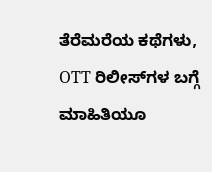ತೆರೆಮರೆಯ ಕಥೆಗಳು, OTT ರಿಲೀಸ್‌ಗಳ ಬಗ್ಗೆ ಮಾಹಿತಿಯೂ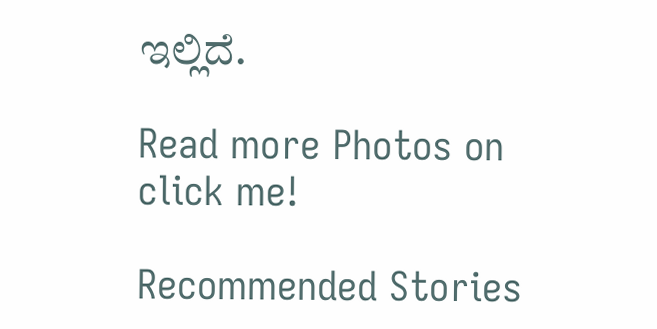ಇಲ್ಲಿದೆ.

Read more Photos on
click me!

Recommended Stories